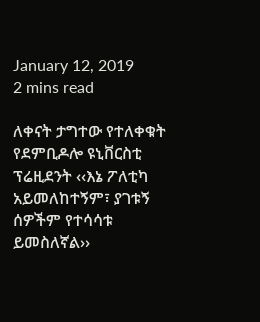January 12, 2019
2 mins read

ለቀናት ታግተው የተለቀቁት የደምቢዶሎ ዩኒቨርስቲ ፕሬዚደንት ‹‹እኔ ፖለቲካ አይመለከተኝም፣ ያገቱኝ ሰዎችም የተሳሳቱ ይመስለኛል››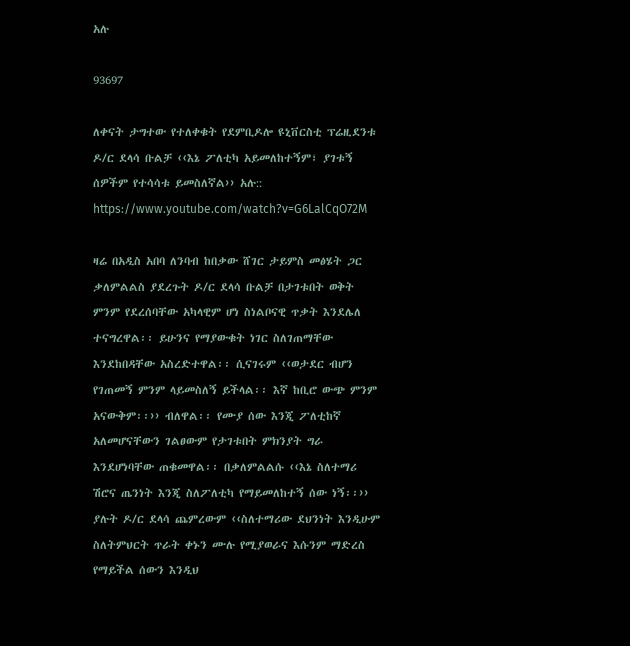አሉ

93697

ለቀናት ታግተው የተለቀቁት የደምቢዶሎ ዩኒቨርስቲ ፕሬዚደንቱ ዶ/ር ደላሳ ቡልቻ ‹‹እኔ ፖለቲካ አይመለከተኝም፣ ያገቱኝ ሰዎችም የተሳሳቱ ይመስለኛል›› አሉ::
https://www.youtube.com/watch?v=G6LalCqO72M

ዛሬ በአዲስ አበባ ለንባብ ከበቃው ሸገር ታይምስ መፅሄት ጋር ቃለምልልስ ያደረጉት ዶ/ር ደላሳ ቡልቻ በታገቱበት ወቅት ምንም የደረሰባቸው አካላዊም ሆነ ስነልቦናዊ ጥቃት እንደሌለ ተናግረዋል፡፡ ይሁንና የማያውቁት ነገር ስለገጠማቸው እንደከበዳቸው አስረድተዋል፡፡ ሲናገሩም ‹‹ወታደር ብሆን የገጠመኝ ምንም ላይመስለኝ ይችላል፡፡ እኛ ከቢሮ ውጭ ምንም አናውቅም፡፡›› ብለዋል፡፡ የሙያ ሰው እንጂ ፖለቲከኛ አለመሆናቸውን ገልፀውም የታገቱበት ምክንያት ግራ እንደሆነባቸው ጠቁመዋል፡፡ በቃለምልልሱ ‹‹እኔ ስለተማሪ ሽሮና ጤንነት እንጂ ስለፖለቲካ የማይመለከተኝ ሰው ነኝ፡፡›› ያሉት ዶ/ር ደላሳ ጨምረውም ‹‹ስለተማሪው ደህንነት እንዲሁም ስለትምህርት ጥራት ቀኑን ሙሉ የሚያወራና እሱንም ማድረስ የማይችል ሰውን እንዲህ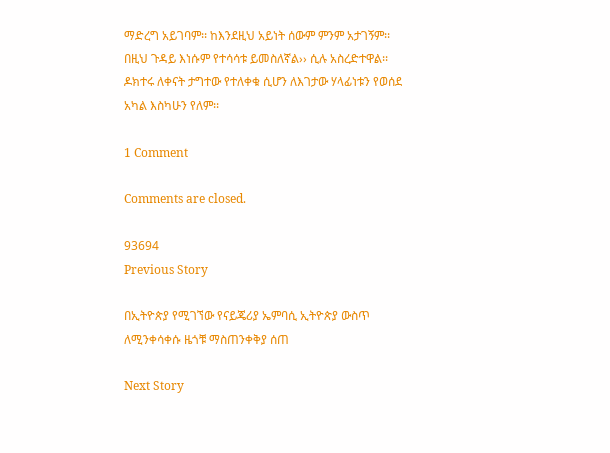ማድረግ አይገባም፡፡ ከእንደዚህ አይነት ሰውም ምንም አታገኝም፡፡ በዚህ ጉዳይ እነሱም የተሳሳቱ ይመስለኛል›› ሲሉ አስረድተዋል፡፡ ዶክተሩ ለቀናት ታግተው የተለቀቁ ሲሆን ለእገታው ሃላፊነቱን የወሰደ አካል እስካሁን የለም፡፡

1 Comment

Comments are closed.

93694
Previous Story

በኢትዮጵያ የሚገኘው የናይጄሪያ ኤምባሲ ኢትዮጵያ ውስጥ ለሚንቀሳቀሱ ዜጎቹ ማስጠንቀቅያ ሰጠ

Next Story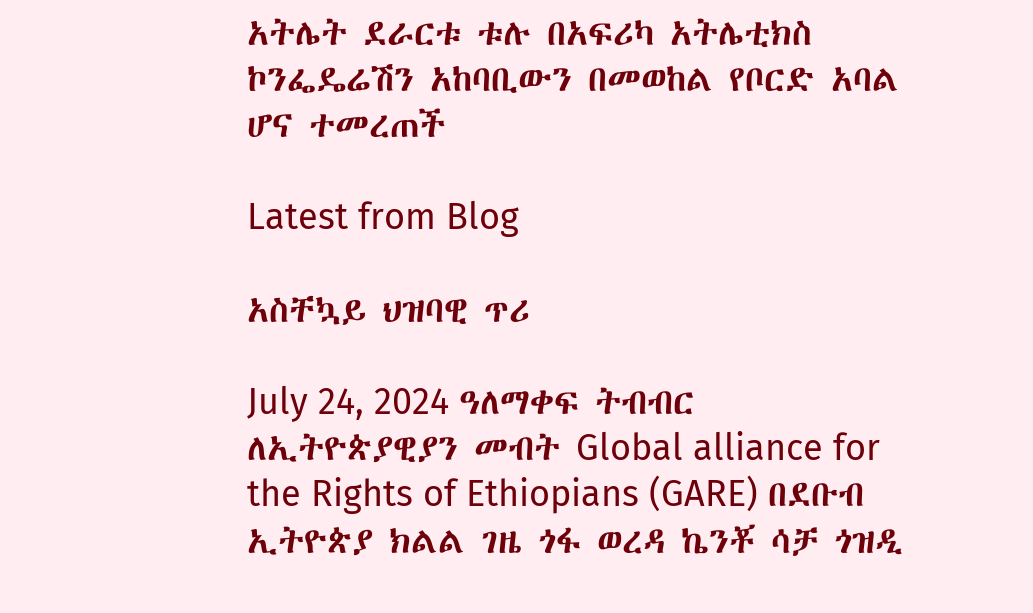አትሌት ደራርቱ ቱሉ በአፍሪካ አትሌቲክስ ኮንፌዴሬሽን አከባቢውን በመወከል የቦርድ አባል ሆና ተመረጠች

Latest from Blog

አስቸኳይ ህዝባዊ ጥሪ

July 24, 2024 ዓለማቀፍ ትብብር ለኢትዮጵያዊያን መብት Global alliance for the Rights of Ethiopians (GARE) በደቡብ ኢትዮጵያ ክልል ገዜ ጎፋ ወረዳ ኬንቾ ሳቻ ጎዝዲ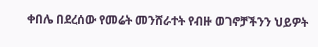ቀበሌ በደረሰው የመሬት መንሸራተት የብዙ ወገኖቻችንን ህይዎት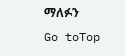ማለፉን
Go toTop